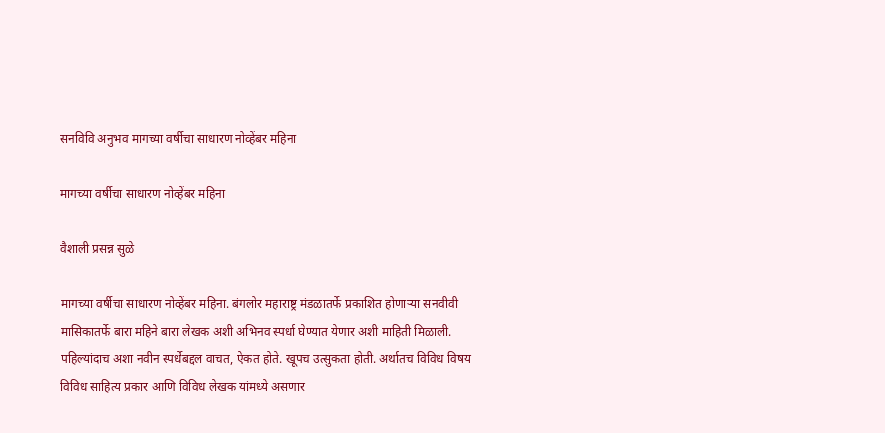सनविवि अनुभव मागच्या वर्षीचा साधारण नोव्हेंबर महिना

मागच्या वर्षीचा साधारण नोव्हेंबर महिना

वैशाली प्रसन्न सुळे

मागच्या वर्षीचा साधारण नोव्हेंबर महिना. बंगलोर महाराष्ट्र मंडळातर्फे प्रकाशित होणाऱ्या सनवीवी मासिकातर्फे बारा महिने बारा लेखक अशी अभिनव स्पर्धा घेण्यात येणार अशी माहिती मिळाली. पहिल्यांदाच अशा नवीन स्पर्धेबद्दल वाचत, ऐकत होते. खूपच उत्सुकता होती. अर्थातच विविध विषय विविध साहित्य प्रकार आणि विविध लेखक यांमध्ये असणार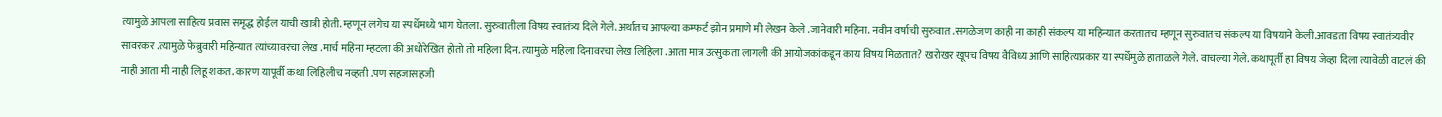त्यामुळे आपला साहित्य प्रवास समृद्ध होईल याची खात्री होती. म्हणून लगेच या स्पर्धेमध्ये भाग घेतला. सुरुवातीला विषय स्वातंत्र्य दिले गेले. अर्थातच आपल्या कम्फर्ट झोन प्रमाणे मी लेखन केले .जानेवारी महिना. नवीन वर्षाची सुरुवात .सगळेजण काही ना काही संकल्प या महिन्यात करतातच म्हणून सुरुवातच संकल्प या विषयाने केली.आवडता विषय स्वातंत्र्यवीर सावरकर .त्यामुळे फेब्रुवारी महिन्यात त्यांच्यावरचा लेख .मार्च महिना म्हटला की अधोरेखित होतो तो महिला दिन. त्यामुळे महिला दिनावरचा लेख लिहिला .आता मात्र उत्सुकता लागली की आयोजकांकडून काय विषय मिळतात? खरोखर खूपच विषय वैविध्य आणि साहित्यप्रकार या स्पर्धेमुळे हाताळले गेले. वाचल्या गेले. कथापूर्ती हा विषय जेव्हा दिला त्यावेळी वाटलं की नाही आता मी नाही लिहू शकत. कारण यापूर्वी कथा लिहिलीच नव्हती .पण सहजासहजी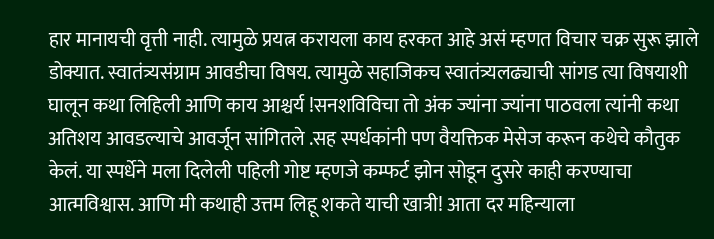हार मानायची वृत्ती नाही. त्यामुळे प्रयत्न करायला काय हरकत आहे असं म्हणत विचार चक्र सुरू झाले डोक्यात. स्वातंत्र्यसंग्राम आवडीचा विषय. त्यामुळे सहाजिकच स्वातंत्र्यलढ्याची सांगड त्या विषयाशी घालून कथा लिहिली आणि काय आश्चर्य !सनशविविचा तो अंक ज्यांना ज्यांना पाठवला त्यांनी कथा अतिशय आवडल्याचे आवर्जून सांगितले .सह स्पर्धकांनी पण वैयक्तिक मेसेज करून कथेचे कौतुक केलं. या स्पर्धेने मला दिलेली पहिली गोष्ट म्हणजे कम्फर्ट झोन सोडून दुसरे काही करण्याचा आत्मविश्वास. आणि मी कथाही उत्तम लिहू शकते याची खात्री! आता दर महिन्याला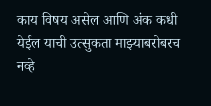काय विषय असेल आणि अंक कधी येईल याची उत्सुकता माझ्याबरोबरच नव्हे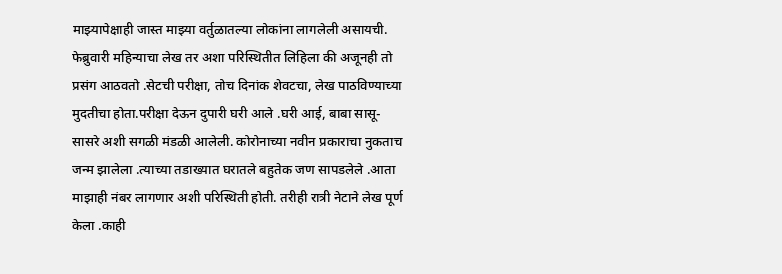माझ्यापेक्षाही जास्त माझ्या वर्तुळातल्या लोकांना लागलेली असायची. फेब्रुवारी महिन्याचा लेख तर अशा परिस्थितीत लिहिला की अजूनही तो प्रसंग आठवतो .सेटची परीक्षा, तोच दिनांक शेवटचा, लेख पाठविण्याच्या मुदतीचा होता.परीक्षा देऊन दुपारी घरी आले .घरी आई, बाबा सासू-सासरे अशी सगळी मंडळी आलेली. कोरोनाच्या नवीन प्रकाराचा नुकताच जन्म झालेला .त्याच्या तडाख्यात घरातले बहुतेक जण सापडलेले .आता माझाही नंबर लागणार अशी परिस्थिती होती. तरीही रात्री नेटाने लेख पूर्ण केला .काही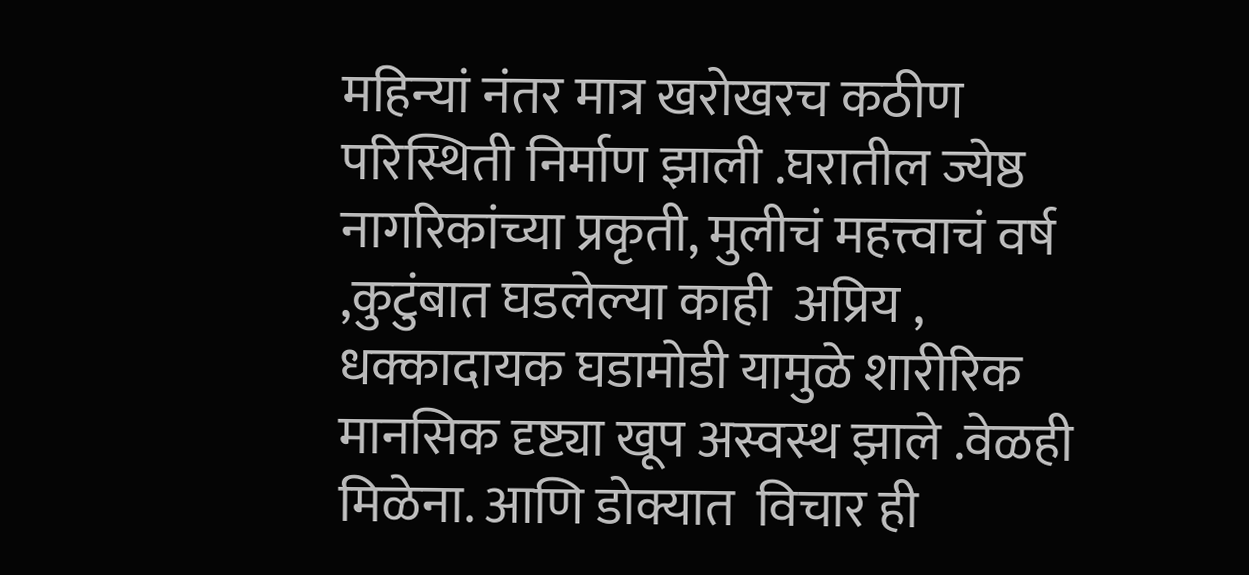महिन्यां नंतर मात्र खरोखरच कठीण परिस्थिती निर्माण झाली .घरातील ज्येष्ठ नागरिकांच्या प्रकृती, मुलीचं महत्त्वाचं वर्ष ,कुटुंबात घडलेल्या काही  अप्रिय , धक्कादायक घडामोडी यामुळे शारीरिक मानसिक दृष्ट्या खूप अस्वस्थ झाले .वेळही मिळेना. आणि डोक्यात  विचार ही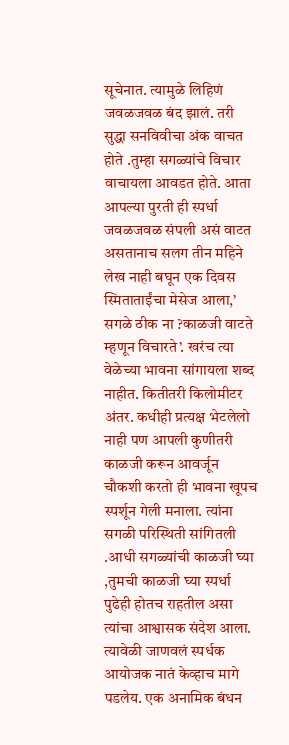सूचेनात. त्यामुळे लिहिणं जवळजवळ बंद झालं. तरी सुद्धा सनविवीचा अंक वाचत होते .तुम्हा सगळ्यांचे विचार वाचायला आवडत होते. आता आपल्या पुरती ही स्पर्धा जवळजवळ संपली असं वाटत असतानाच सलग तीन महिने लेख नाही बघून एक दिवस स्मिताताईंचा मेसेज आला,’ सगळे ठीक ना ?काळजी वाटते म्हणून विचारते’. खरंच त्या वेळेच्या भावना सांगायला शब्द नाहीत. कितीतरी किलोमीटर अंतर. कधीही प्रत्यक्ष भेटलेलो नाही पण आपली कुणीतरी काळजी करून आवर्जून चौकशी करतो ही भावना खूपच स्पर्शून गेली मनाला. त्यांना सगळी परिस्थिती सांगितली .आधी सगळ्यांची काळजी घ्या ,तुमची काळजी घ्या स्पर्धा पुढेही होतच राहतील असा त्यांचा आश्वासक संदेश आला. त्यावेळी जाणवलं स्पर्धक आयोजक नातं केव्हाच मागे पडलेय. एक अनामिक बंधन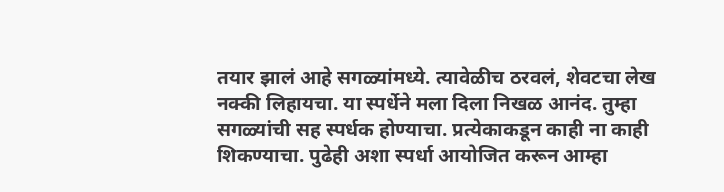तयार झालं आहे सगळ्यांमध्ये. त्यावेळीच ठरवलं, शेवटचा लेख नक्की लिहायचा. या स्पर्धेने मला दिला निखळ आनंद. तुम्हा सगळ्यांची सह स्पर्धक होण्याचा. प्रत्येकाकडून काही ना काही शिकण्याचा. पुढेही अशा स्पर्धा आयोजित करून आम्हा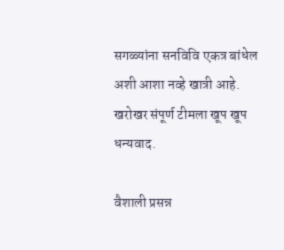सगळ्यांना सनविवि एकत्र बांधेल अशी आशा नव्हे खात्री आहे. खरोखर संपूर्ण टीमला खूप खूप धन्यवाद.

वैशाली प्रसन्न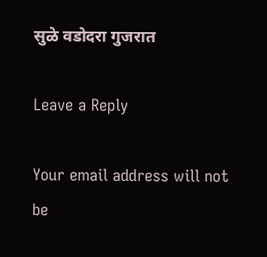सुळे वडोदरा गुजरात

Leave a Reply

Your email address will not be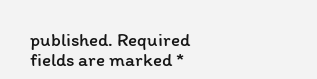published. Required fields are marked *